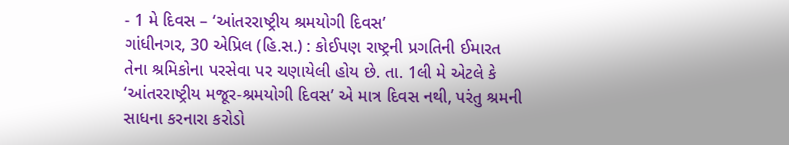- 1 મે દિવસ – ‘આંતરરાષ્ટ્રીય શ્રમયોગી દિવસ’
ગાંધીનગર, 30 એપ્રિલ (હિ.સ.) : કોઈપણ રાષ્ટ્રની પ્રગતિની ઈમારત તેના શ્રમિકોના પરસેવા પર ચણાયેલી હોય છે. તા. 1લી મે એટલે કે ‘આંતરરાષ્ટ્રીય મજૂર-શ્રમયોગી દિવસ’ એ માત્ર દિવસ નથી, પરંતુ શ્રમની સાધના કરનારા કરોડો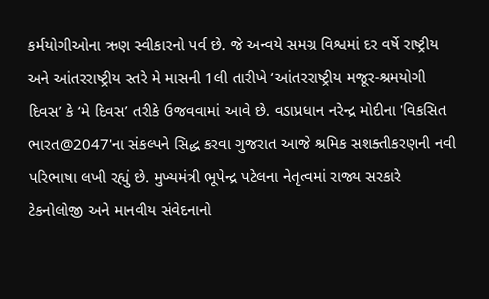કર્મયોગીઓના ઋણ સ્વીકારનો પર્વ છે. જે અન્વયે સમગ્ર વિશ્વમાં દર વર્ષે રાષ્ટ્રીય અને આંતરરાષ્ટ્રીય સ્તરે મે માસની 1લી તારીખે ‘આંતરરાષ્ટ્રીય મજૂર-શ્રમયોગી દિવસ’ કે ‘મે દિવસ’ તરીકે ઉજવવામાં આવે છે. વડાપ્રધાન નરેન્દ્ર મોદીના 'વિકસિત ભારત@2047'ના સંકલ્પને સિદ્ધ કરવા ગુજરાત આજે શ્રમિક સશક્તીકરણની નવી પરિભાષા લખી રહ્યું છે. મુખ્યમંત્રી ભૂપેન્દ્ર પટેલના નેતૃત્વમાં રાજ્ય સરકારે ટેકનોલોજી અને માનવીય સંવેદનાનો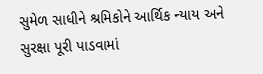સુમેળ સાધીને શ્રમિકોને આર્થિક ન્યાય અને સુરક્ષા પૂરી પાડવામાં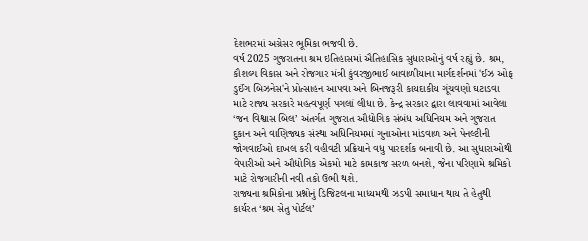દેશભરમાં અગ્રેસર ભૂમિકા ભજવી છે.
વર્ષ 2025 ગુજરાતના શ્રમ ઇતિહાસમાં ઐતિહાસિક સુધારાઓનું વર્ષ રહ્યું છે. શ્રમ, કૌશલ્ય વિકાસ અને રોજગાર મંત્રી કુંવરજીભાઈ બાવાળીયાના માર્ગદર્શનમાં 'ઈઝ ઓફ ડુઈંગ બિઝનેસ'ને પ્રોત્સાહન આપવા અને બિનજરૂરી કાયદાકીય ગૂંચવણો ઘટાડવા માટે રાજ્ય સરકારે મહત્વપૂર્ણ પગલાં લીધા છે. કેન્દ્ર સરકાર દ્વારા લાવવામાં આવેલા ‘જન વિશ્વાસ બિલ’ અંતર્ગત ગુજરાત ઔદ્યોગિક સંબંધ અધિનિયમ અને ગુજરાત દુકાન અને વાણિજ્યક સંસ્થા અધિનિયમમાં ગુનાઓના માંડવાળ અને પેનલ્ટીની જોગવાઈઓ દાખલ કરી વહીવટી પ્રક્રિયાને વધુ પારદર્શક બનાવી છે. આ સુધારાઓથી વેપારીઓ અને ઔદ્યોગિક એકમો માટે કામકાજ સરળ બનશે, જેના પરિણામે શ્રમિકો માટે રોજગારીની નવી તકો ઉભી થશે.
રાજ્યના શ્રમિકોના પ્રશ્નોનું ડિજિટલના માધ્યમથી ઝડપી સમાધાન થાય તે હેતુથી કાર્યરત ‘શ્રમ સેતુ પોર્ટલ’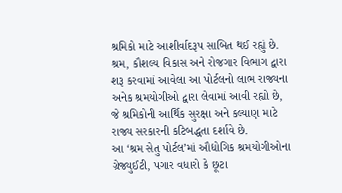શ્રમિકો માટે આશીર્વાદરૂપ સાબિત થઈ રહ્યું છે. શ્રમ, કૌશલ્ય વિકાસ અને રોજગાર વિભાગ દ્વારા શરૂ કરવામાં આવેલા આ પોર્ટલનો લાભ રાજ્યના અનેક શ્રમયોગીઓ દ્વારા લેવામાં આવી રહ્યો છે, જે શ્રમિકોની આર્થિક સુરક્ષા અને કલ્યાણ માટે રાજ્ય સરકારની કટિબદ્ધતા દર્શાવે છે.
આ ‘શ્રમ સેતુ પોર્ટલ’માં ઔદ્યોગિક શ્રમયોગીઓના ગ્રેજ્યુઈટી, પગાર વધારો કે છૂટા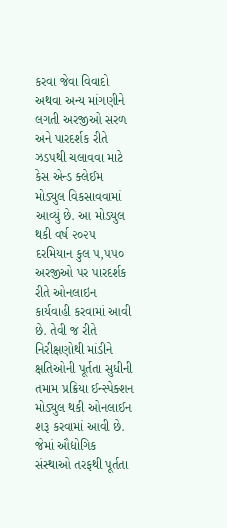કરવા જેવા વિવાદો અથવા અન્ય માંગણીને લગતી અરજીઓ સરળ અને પારદર્શક રીતે ઝડપથી ચલાવવા માટે કેસ એન્ડ ક્લેઈમ મોડ્યુલ વિકસાવવામાં આવ્યું છે. આ મોડયુલ થકી વર્ષ ૨૦૨૫ દરમિયાન કુલ ૫,૫૫૦ અરજીઓ પર પારદર્શક રીતે ઓનલાઇન કાર્યવાહી કરવામાં આવી છે. તેવી જ રીતે નિરીક્ષણોથી માંડીને ક્ષતિઓની પૂર્તતા સુધીની તમામ પ્રક્રિયા ઈન્સ્પેક્શન મોડ્યુલ થકી ઓનલાઈન શરૂ કરવામાં આવી છે. જેમાં ઔદ્યોગિક સંસ્થાઓ તરફથી પૂર્તતા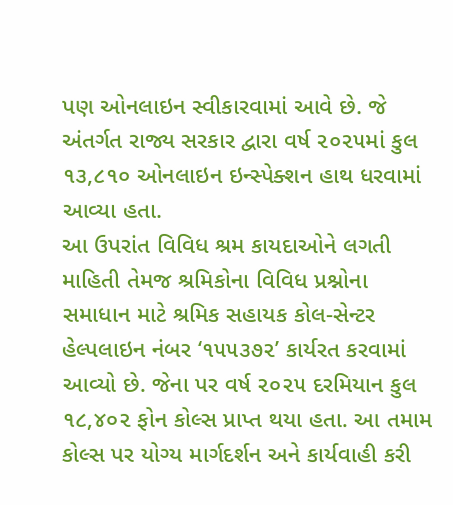પણ ઓનલાઇન સ્વીકારવામાં આવે છે. જે અંતર્ગત રાજ્ય સરકાર દ્વારા વર્ષ ૨૦૨૫માં કુલ ૧૩,૮૧૦ ઓનલાઇન ઇન્સ્પેક્શન હાથ ધરવામાં આવ્યા હતા.
આ ઉપરાંત વિવિધ શ્રમ કાયદાઓને લગતી માહિતી તેમજ શ્રમિકોના વિવિધ પ્રશ્નોના સમાધાન માટે શ્રમિક સહાયક કોલ-સેન્ટર હેલ્પલાઇન નંબર ‘૧૫૫૩૭૨’ કાર્યરત કરવામાં આવ્યો છે. જેના પર વર્ષ ૨૦૨૫ દરમિયાન કુલ ૧૮,૪૦૨ ફોન કોલ્સ પ્રાપ્ત થયા હતા. આ તમામ કોલ્સ પર યોગ્ય માર્ગદર્શન અને કાર્યવાહી કરી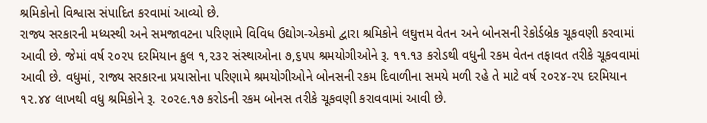શ્રમિકોનો વિશ્વાસ સંપાદિત કરવામાં આવ્યો છે.
રાજ્ય સરકારની મધ્યસ્થી અને સમજાવટના પરિણામે વિવિધ ઉદ્યોગ-એકમો દ્વારા શ્રમિકોને લઘુત્તમ વેતન અને બોનસની રેકોર્ડબ્રેક ચૂકવણી કરવામાં આવી છે. જેમાં વર્ષ ૨૦૨૫ દરમિયાન કુલ ૧,૨૩૨ સંસ્થાઓના ૭,૬૫૫ શ્રમયોગીઓને રૂ. ૧૧.૧૩ કરોડથી વધુની રકમ વેતન તફાવત તરીકે ચૂકવવામાં આવી છે. વધુમાં, રાજ્ય સરકારના પ્રયાસોના પરિણામે શ્રમયોગીઓને બોનસની રકમ દિવાળીના સમયે મળી રહે તે માટે વર્ષ ૨૦૨૪-૨૫ દરમિયાન ૧૨.૪૪ લાખથી વધુ શ્રમિકોને રૂ. ૨૦૨૯.૧૭ કરોડની રકમ બોનસ તરીકે ચૂકવણી કરાવવામાં આવી છે.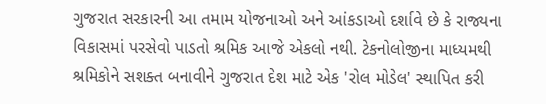ગુજરાત સરકારની આ તમામ યોજનાઓ અને આંકડાઓ દર્શાવે છે કે રાજ્યના વિકાસમાં પરસેવો પાડતો શ્રમિક આજે એકલો નથી. ટેકનોલોજીના માધ્યમથી શ્રમિકોને સશક્ત બનાવીને ગુજરાત દેશ માટે એક 'રોલ મોડેલ' સ્થાપિત કરી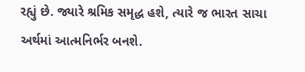રહ્યું છે. જ્યારે શ્રમિક સમૃદ્ધ હશે, ત્યારે જ ભારત સાચા અર્થમાં આત્મનિર્ભર બનશે.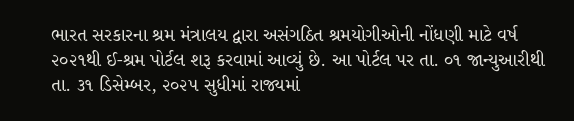ભારત સરકારના શ્રમ મંત્રાલય દ્વારા અસંગઠિત શ્રમયોગીઓની નોંધણી માટે વર્ષ ૨૦૨૧થી ઈ-શ્રમ પોર્ટલ શરૂ કરવામાં આવ્યું છે. આ પોર્ટલ પર તા. ૦૧ જાન્યુઆરીથી તા. ૩૧ ડિસેમ્બર, ૨૦૨૫ સુધીમાં રાજ્યમાં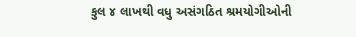કુલ ૪ લાખથી વધુ અસંગઠિત શ્રમયોગીઓની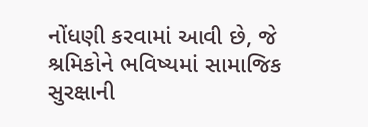નોંધણી કરવામાં આવી છે, જે શ્રમિકોને ભવિષ્યમાં સામાજિક સુરક્ષાની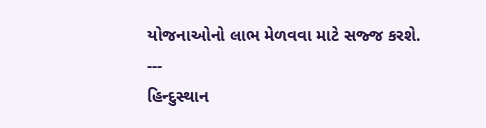યોજનાઓનો લાભ મેળવવા માટે સજ્જ કરશે.
---
હિન્દુસ્થાન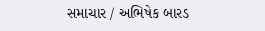સમાચાર / અભિષેક બારડ